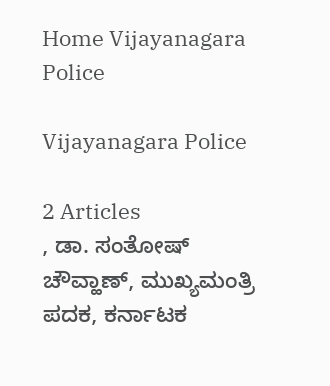Home Vijayanagara Police

Vijayanagara Police

2 Articles
, ಡಾ. ಸಂತೋಷ್ ಚೌವ್ಹಾಣ್, ಮುಖ್ಯಮಂತ್ರಿ ಪದಕ, ಕರ್ನಾಟಕ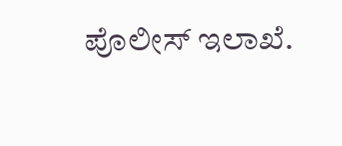ಪೊಲೀಸ್ ಇಲಾಖೆ.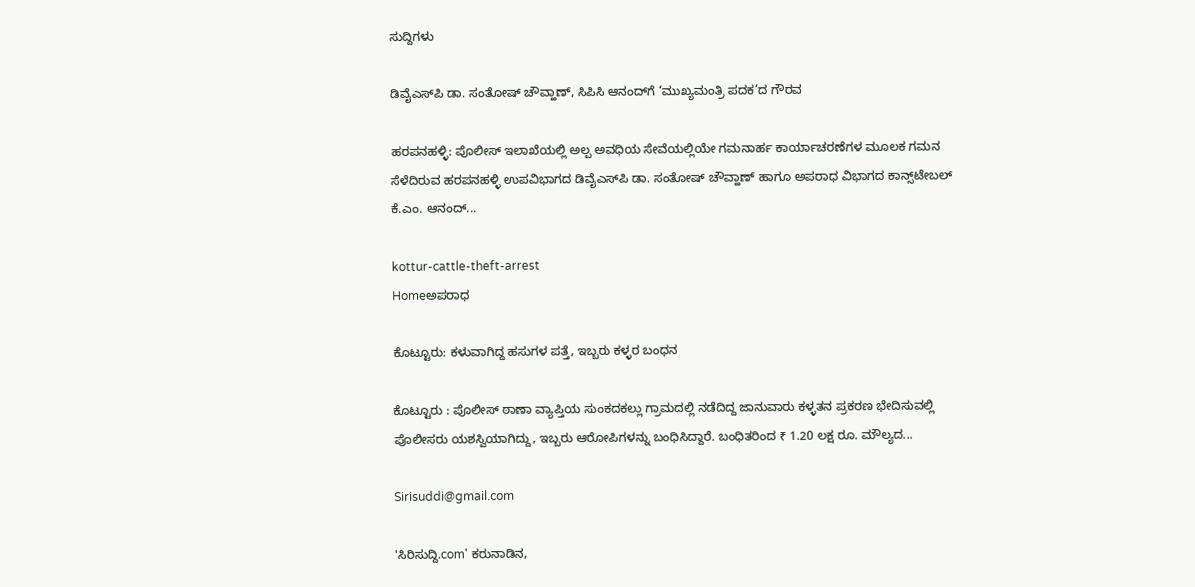ಸುದ್ದಿಗಳು

ಡಿವೈಎಸ್‌ಪಿ ಡಾ. ಸಂತೋಷ್ ಚೌವ್ಹಾಣ್, ಸಿಪಿಸಿ ಆನಂದ್‌ಗೆ ‘ಮುಖ್ಯಮಂತ್ರಿ ಪದಕ’ದ ಗೌರವ

ಹರಪನಹಳ್ಳಿ: ಪೊಲೀಸ್ ಇಲಾಖೆಯಲ್ಲಿ ಅಲ್ಪ ಅವಧಿಯ ಸೇವೆಯಲ್ಲಿಯೇ ಗಮನಾರ್ಹ ಕಾರ್ಯಾಚರಣೆಗಳ ಮೂಲಕ ಗಮನ ಸೆಳೆದಿರುವ ಹರಪನಹಳ್ಳಿ ಉಪವಿಭಾಗದ ಡಿವೈಎಸ್‌ಪಿ ಡಾ. ಸಂತೋಷ್ ಚೌವ್ಹಾಣ್ ಹಾಗೂ ಅಪರಾಧ ವಿಭಾಗದ ಕಾನ್ಸ್‌ಟೇಬಲ್ ಕೆ.ಎಂ. ಆನಂದ್...

kottur-cattle-theft-arrest
Homeಅಪರಾಧ

ಕೊಟ್ಟೂರು: ಕಳುವಾಗಿದ್ದ ಹಸುಗಳ ಪತ್ತೆ, ಇಬ್ಬರು ಕಳ್ಳರ ಬಂಧನ

ಕೊಟ್ಟೂರು : ಪೊಲೀಸ್ ಠಾಣಾ ವ್ಯಾಪ್ತಿಯ ಸುಂಕದಕಲ್ಲು ಗ್ರಾಮದಲ್ಲಿ ನಡೆದಿದ್ದ ಜಾನುವಾರು ಕಳ್ಳತನ ಪ್ರಕರಣ ಭೇದಿಸುವಲ್ಲಿ ಪೊಲೀಸರು ಯಶಸ್ವಿಯಾಗಿದ್ದು, ಇಬ್ಬರು ಆರೋಪಿಗಳನ್ನು ಬಂಧಿಸಿದ್ದಾರೆ. ಬಂಧಿತರಿಂದ ₹ 1.20 ಲಕ್ಷ ರೂ. ಮೌಲ್ಯದ...

Sirisuddi@gmail.com

'ಸಿರಿಸುದ್ದಿ.com' ಕರುನಾಡಿನ,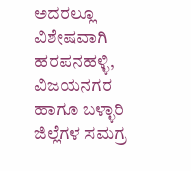ಅದರಲ್ಲೂ ವಿಶೇಷವಾಗಿ ಹರಪನಹಳ್ಳಿ, ವಿಜಯನಗರ ಹಾಗೂ ಬಳ್ಳಾರಿ ಜಿಲ್ಲೆಗಳ ಸಮಗ್ರ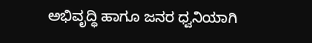ಅಭಿವೃದ್ಧಿ ಹಾಗೂ ಜನರ ಧ್ವನಿಯಾಗಿ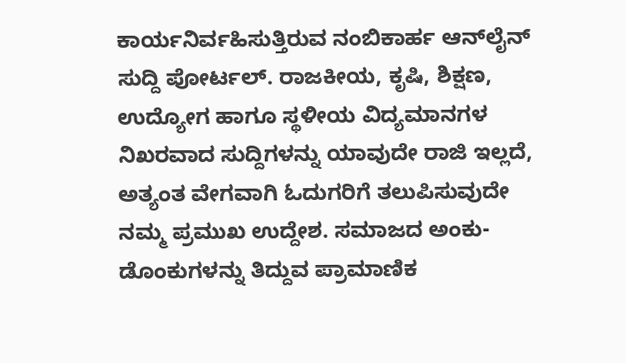ಕಾರ್ಯನಿರ್ವಹಿಸುತ್ತಿರುವ ನಂಬಿಕಾರ್ಹ ಆನ್‌ಲೈನ್ ಸುದ್ದಿ ಪೋರ್ಟಲ್. ರಾಜಕೀಯ, ಕೃಷಿ, ಶಿಕ್ಷಣ, ಉದ್ಯೋಗ ಹಾಗೂ ಸ್ಥಳೀಯ ವಿದ್ಯಮಾನಗಳ ನಿಖರವಾದ ಸುದ್ದಿಗಳನ್ನು ಯಾವುದೇ ರಾಜಿ ಇಲ್ಲದೆ, ಅತ್ಯಂತ ವೇಗವಾಗಿ ಓದುಗರಿಗೆ ತಲುಪಿಸುವುದೇ ನಮ್ಮ ಪ್ರಮುಖ ಉದ್ದೇಶ. ಸಮಾಜದ ಅಂಕು-ಡೊಂಕುಗಳನ್ನು ತಿದ್ದುವ ಪ್ರಾಮಾಣಿಕ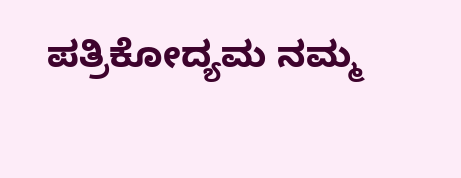ಪತ್ರಿಕೋದ್ಯಮ ನಮ್ಮ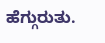ಹೆಗ್ಗುರುತು.